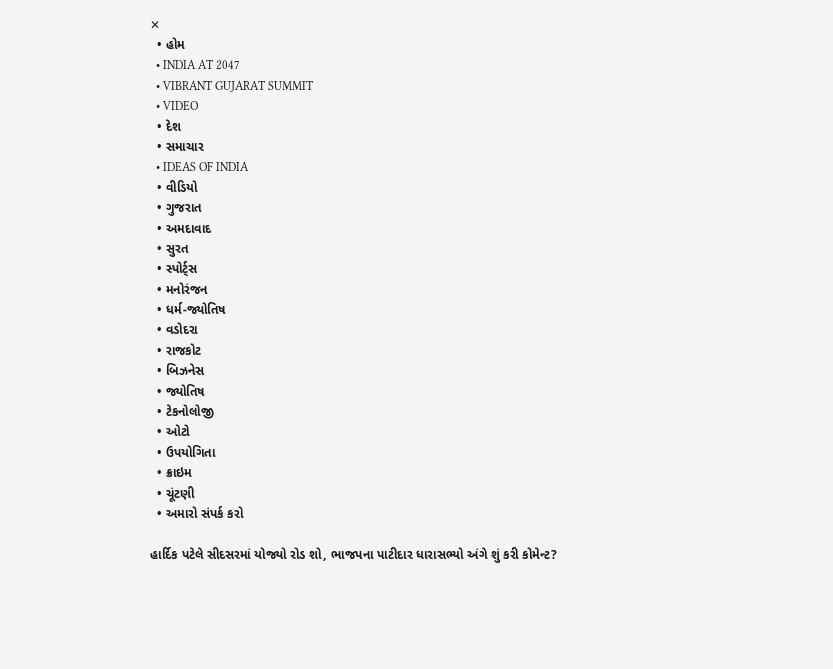✕
  • હોમ
  • INDIA AT 2047
  • VIBRANT GUJARAT SUMMIT
  • VIDEO
  • દેશ
  • સમાચાર
  • IDEAS OF INDIA
  • વીડિયો
  • ગુજરાત
  • અમદાવાદ
  • સુરત
  • સ્પોર્ટ્સ
  • મનોરંજન
  • ધર્મ-જ્યોતિષ
  • વડોદરા
  • રાજકોટ
  • બિઝનેસ
  • જ્યોતિષ
  • ટેકનોલોજી
  • ઓટો
  • ઉપયોગિતા
  • ક્રાઇમ
  • ચૂંટણી
  • અમારો સંપર્ક કરો

હાર્દિક પટેલે સીદસરમાં યોજ્યો રોડ શો, ભાજપના પાટીદાર ધારાસભ્યો અંગે શું કરી કોમેન્ટ?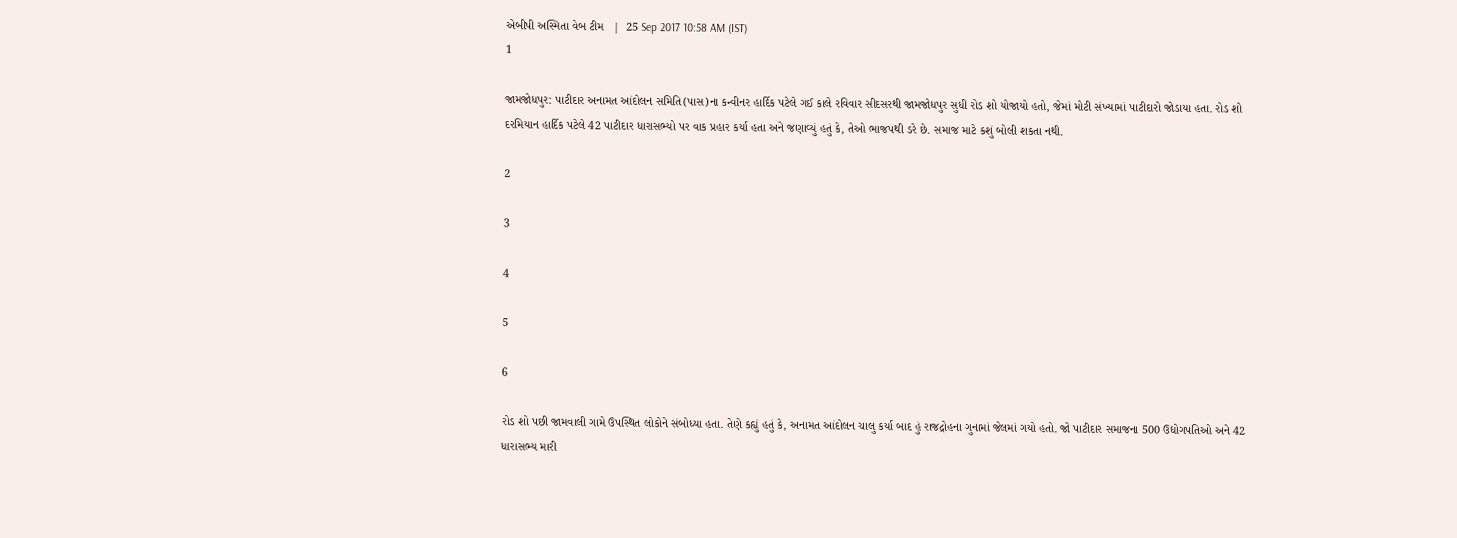એબીપી અસ્મિતા વેબ ટીમ   |  25 Sep 2017 10:58 AM (IST)
1

જામજોધપુર: પાટીદાર અનામત આંદોલન સમિતિ(પાસ)ના કન્વીનર હાર્દિક પટેલે ગઈ કાલે રવિવાર સીદસરથી જામજોધપુર સુધી રોડ શો યોજાયો હતો, જેમાં મોટી સંખ્યામાં પાટીદારો જોડાયા હતા. રોડ શો દરમિયાન હાર્દિક પટેલે 42 પાટીદાર ધારાસભ્યો પર વાક પ્રહાર કર્યા હતા અને જણાવ્યું હતું કે, તેઓ ભાજપથી ડરે છે. સમાજ માટે કશું બોલી શકતા નથી.

2

3

4

5

6

રોડ શો પછી જામવાલી ગામે ઉપસ્થિત લોકોને સંબોધ્યા હતા. તેણે કહ્યું હતું કે, અનામત આંદોલન ચાલુ કર્યા બાદ હું રાજદ્રોહના ગુનામાં જેલમાં ગયો હતો. જો પાટીદાર સમાજના 500 ઉદ્યોગપતિઓ અને 42 ધારાસભ્ય મારી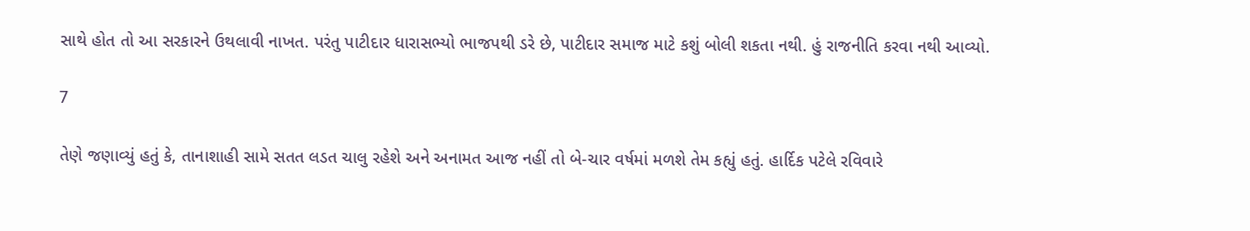સાથે હોત તો આ સરકારને ઉથલાવી નાખત. પરંતુ પાટીદાર ધારાસભ્યો ભાજપથી ડરે છે, પાટીદાર સમાજ માટે કશું બોલી શકતા નથી. હું રાજનીતિ કરવા નથી આવ્યો.

7

તેણે જણાવ્યું હતું કે, તાનાશાહી સામે સતત લડત ચાલુ રહેશે અને અનામત આજ નહીં તો બે-ચાર વર્ષમાં મળશે તેમ કહ્યું હતું. હાર્દિક પટેલે રવિવારે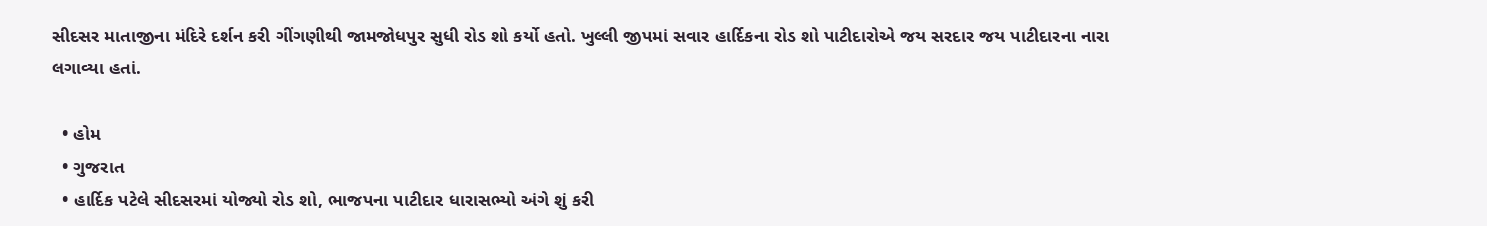સીદસર માતાજીના મંદિરે દર્શન કરી ગીંગણીથી જામજોધપુર સુધી રોડ શો કર્યો હતો. ખુલ્લી જીપમાં સવાર હાર્દિકના રોડ શો પાટીદારોએ જય સરદાર જય પાટીદારના નારા લગાવ્યા હતાં.

  • હોમ
  • ગુજરાત
  • હાર્દિક પટેલે સીદસરમાં યોજ્યો રોડ શો, ભાજપના પાટીદાર ધારાસભ્યો અંગે શું કરી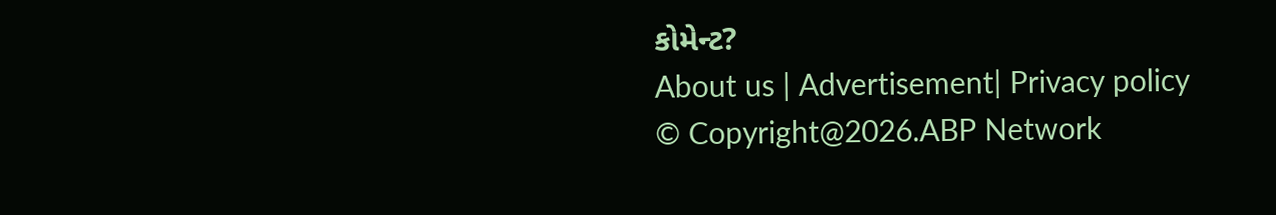કોમેન્ટ?
About us | Advertisement| Privacy policy
© Copyright@2026.ABP Network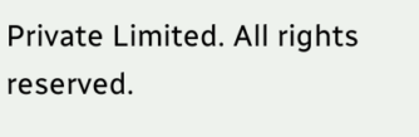Private Limited. All rights reserved.